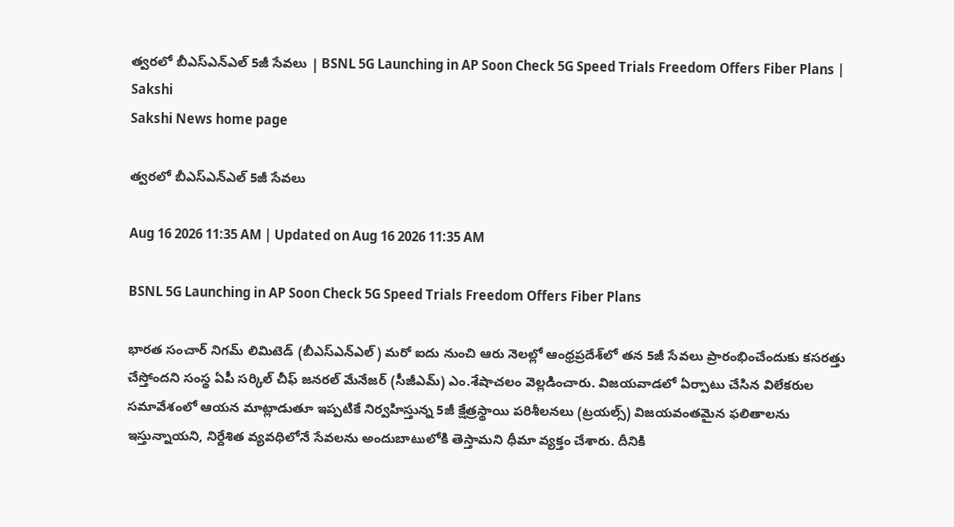త్వరలో బీఎస్‌ఎన్‌ఎల్ 5జీ సేవలు | BSNL 5G Launching in AP Soon Check 5G Speed Trials Freedom Offers Fiber Plans | Sakshi
Sakshi News home page

త్వరలో బీఎస్‌ఎన్‌ఎల్ 5జీ సేవలు

Aug 16 2026 11:35 AM | Updated on Aug 16 2026 11:35 AM

BSNL 5G Launching in AP Soon Check 5G Speed Trials Freedom Offers Fiber Plans

భారత సంచార్ నిగమ్ లిమిటెడ్ (బీఎస్‌ఎన్‌ఎల్) మరో ఐదు నుంచి ఆరు నెలల్లో ఆంధ్రప్రదేశ్‌లో తన 5జీ సేవలు ప్రారంభించేందుకు కసరత్తు చేస్తోందని సంస్థ ఏపీ సర్కిల్ చీఫ్‌ జనరల్ మేనేజర్ (సీజీఎమ్‌) ఎం.శేషాచలం వెల్లడించారు. విజయవాడలో ఏర్పాటు చేసిన విలేకరుల సమావేశంలో ఆయన మాట్లాడుతూ ఇప్పటికే నిర్వహిస్తున్న 5జీ క్షేత్రస్థాయి పరిశీలనలు (ట్రయల్స్) విజయవంతమైన ఫలితాలను ఇస్తున్నాయని, నిర్దేశిత వ్యవధిలోనే సేవలను అందుబాటులోకి తెస్తామని ధీమా వ్యక్తం చేశారు. దీనికి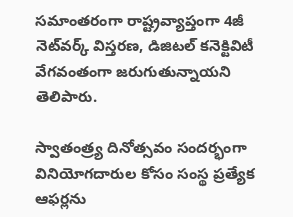సమాంతరంగా రాష్ట్రవ్యాప్తంగా 4జీ నెట్‌వర్క్ విస్తరణ, డిజిటల్ కనెక్టివిటీ వేగవంతంగా జరుగుతున్నాయని తెలిపారు.

స్వాతంత్ర్య దినోత్సవం సందర్భంగా వినియోగదారుల కోసం సంస్థ ప్రత్యేక ఆఫర్లను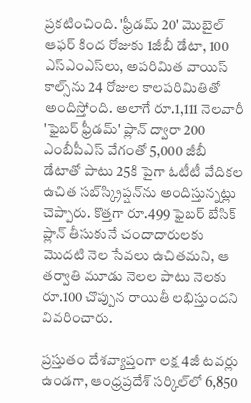ప్రకటించింది. 'ఫ్రీడమ్ 20' మొబైల్ ఆఫర్ కింద రోజుకు 1జీబీ డేటా, 100 ఎస్‌ఎంఎస్‌లు, అపరిమిత వాయిస్ కాల్స్‌ను 24 రోజుల కాలపరిమితితో అందిస్తోంది. అలాగే రూ.1,111 నెలవారీ 'ఫైబర్ ఫ్రీడమ్' ప్లాన్ ద్వారా 200 ఎంబీపీఎస్ వేగంతో 5,000 జీబీ డేటాతో పాటు 25కి పైగా ఓటీటీ వేదికల ఉచిత సబ్‌స్క్రిప్షన్‌ను అందిస్తున్నట్లు చెప్పారు. కొత్తగా రూ.499 ఫైబర్ బేసిక్ ప్లాన్ తీసుకునే చందాదారులకు మొదటి నెల సేవలు ఉచితమని, ఆ తర్వాతి మూడు నెలల పాటు నెలకు రూ.100 చొప్పున రాయితీ లభిస్తుందని వివరించారు.

ప్రస్తుతం దేశవ్యాప్తంగా లక్ష 4జీ టవర్లు ఉండగా, ఆంధ్రప్రదేశ్ సర్కిల్‌లో 6,850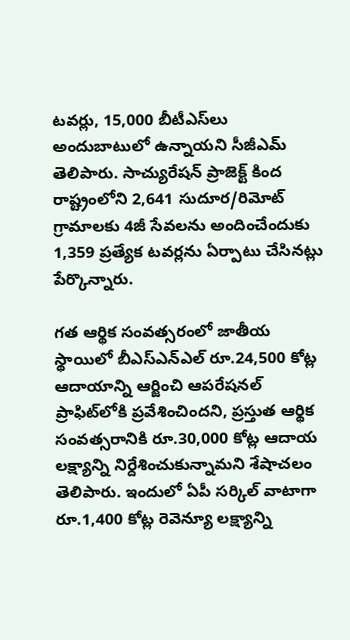టవర్లు, 15,000 బీటీఎస్‌లు అందుబాటులో ఉన్నాయని సీజీఎమ్‌ తెలిపారు. సాచ్యురేషన్ ప్రాజెక్ట్ కింద రాష్ట్రంలోని 2,641 సుదూర/రిమోట్ గ్రామాలకు 4జీ సేవలను అందించేందుకు 1,359 ప్రత్యేక టవర్లను ఏర్పాటు చేసినట్లు పేర్కొన్నారు.

గత ఆర్థిక సంవత్సరంలో జాతీయ స్థాయిలో బీఎస్‌ఎన్‌ఎల్ రూ.24,500 కోట్ల ఆదాయాన్ని ఆర్జించి ఆపరేషనల్ ప్రాఫిట్‌లోకి ప్రవేశించిందని, ప్రస్తుత ఆర్థిక సంవత్సరానికి రూ.30,000 కోట్ల ఆదాయ లక్ష్యాన్ని నిర్దేశించుకున్నామని శేషాచలం తెలిపారు. ఇందులో ఏపీ సర్కిల్ వాటాగా రూ.1,400 కోట్ల రెవెన్యూ లక్ష్యాన్ని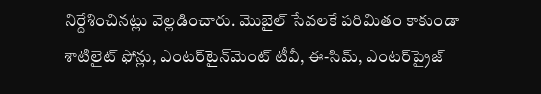నిర్దేశించినట్లు వెల్లడించారు. మొబైల్ సేవలకే పరిమితం కాకుండా శాటిలైట్ ఫోన్లు, ఎంటర్‌టైన్‌మెంట్ టీవీ, ఈ-సిమ్, ఎంటర్‌ప్రైజ్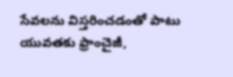సేవలను విస్తరించడంతో పాటు యువతకు ఫ్రాంచైజీ,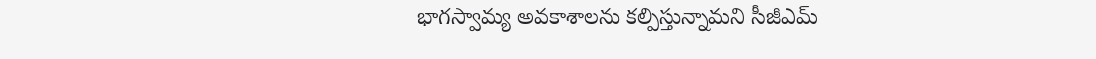భాగస్వామ్య అవకాశాలను కల్పిస్తున్నామని సీజీఎమ్‌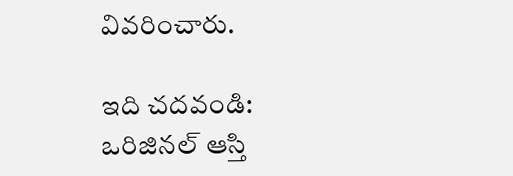వివరించారు.

ఇది చదవండి: ఒరిజినల్‌ ఆస్తి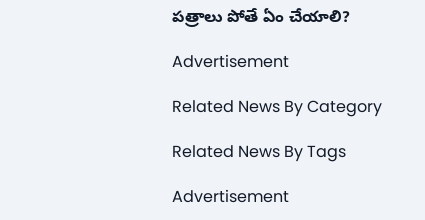పత్రాలు పోతే ఏం చేయాలి?

Advertisement

Related News By Category

Related News By Tags

Advertisement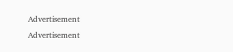Advertisement
Advertisement